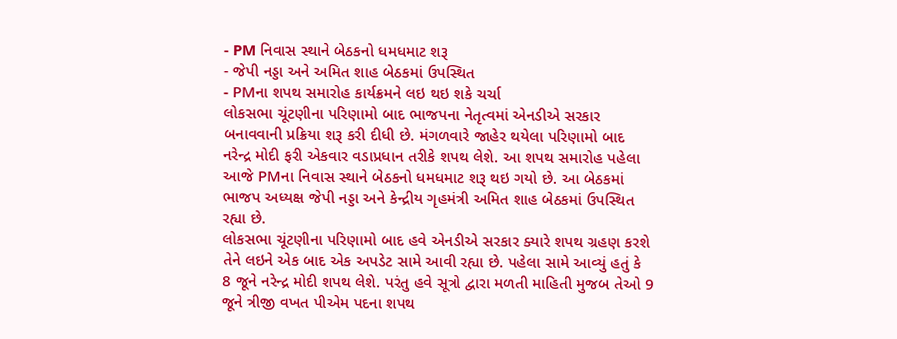- PM નિવાસ સ્થાને બેઠકનો ધમધમાટ શરૂ
- જેપી નડ્ડા અને અમિત શાહ બેઠકમાં ઉપસ્થિત
- PMના શપથ સમારોહ કાર્યક્રમને લઇ થઇ શકે ચર્ચા
લોકસભા ચૂંટણીના પરિણામો બાદ ભાજપના નેતૃત્વમાં એનડીએ સરકાર બનાવવાની પ્રક્રિયા શરૂ કરી દીધી છે. મંગળવારે જાહેર થયેલા પરિણામો બાદ નરેન્દ્ર મોદી ફરી એકવાર વડાપ્રધાન તરીકે શપથ લેશે. આ શપથ સમારોહ પહેલા આજે PMના નિવાસ સ્થાને બેઠકનો ધમધમાટ શરૂ થઇ ગયો છે. આ બેઠકમાં ભાજપ અધ્યક્ષ જેપી નડ્ડા અને કેન્દ્રીય ગૃહમંત્રી અમિત શાહ બેઠકમાં ઉપસ્થિત રહ્યા છે.
લોકસભા ચૂંટણીના પરિણામો બાદ હવે એનડીએ સરકાર ક્યારે શપથ ગ્રહણ કરશે તેને લઇને એક બાદ એક અપડેટ સામે આવી રહ્યા છે. પહેલા સામે આવ્યું હતું કે 8 જૂને નરેન્દ્ર મોદી શપથ લેશે. પરંતુ હવે સૂત્રો દ્વારા મળતી માહિતી મુજબ તેઓ 9 જૂને ત્રીજી વખત પીએમ પદના શપથ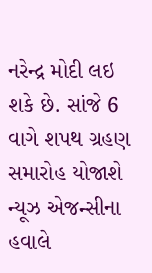નરેન્દ્ર મોદી લઇ શકે છે. સાંજે 6 વાગે શપથ ગ્રહણ સમારોહ યોજાશે ન્યૂઝ એજન્સીના હવાલે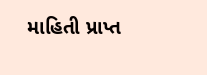માહિતી પ્રાપ્ત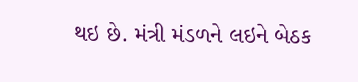થઇ છે. મંત્રી મંડળને લઇને બેઠક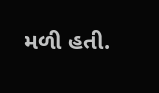મળી હતી.